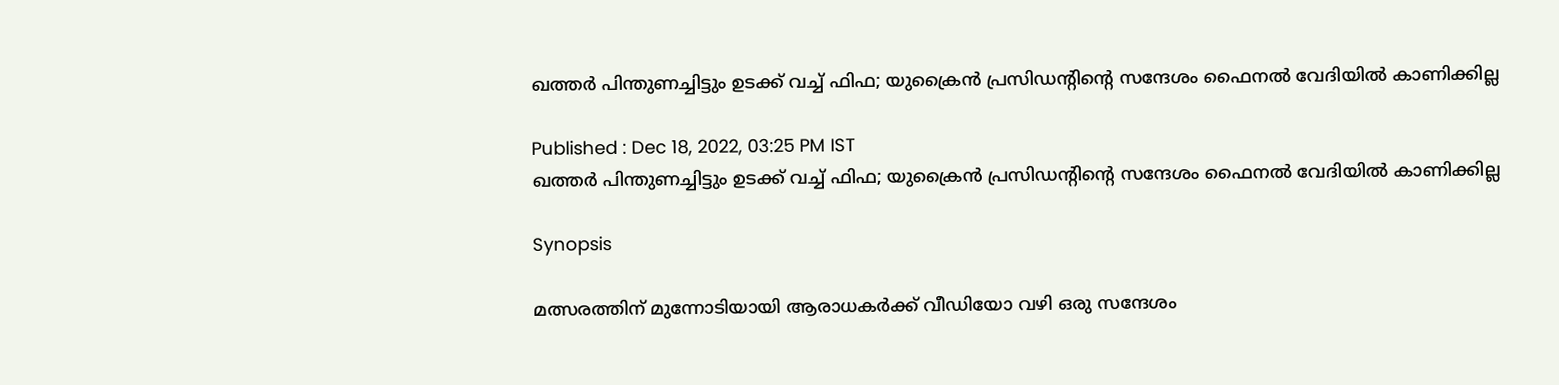ഖത്തര്‍ പിന്തുണച്ചിട്ടും ഉടക്ക് വച്ച് ഫിഫ; യുക്രൈന്‍ പ്രസിഡന്‍റിന്‍റെ സന്ദേശം ഫൈനല്‍ വേദിയില്‍ കാണിക്കില്ല

Published : Dec 18, 2022, 03:25 PM IST
ഖത്തര്‍ പിന്തുണച്ചിട്ടും ഉടക്ക് വച്ച് ഫിഫ; യുക്രൈന്‍ പ്രസിഡന്‍റിന്‍റെ സന്ദേശം ഫൈനല്‍ വേദിയില്‍ കാണിക്കില്ല

Synopsis

മത്സരത്തിന് മുന്നോടിയായി ആരാധകർക്ക് വീഡിയോ വഴി ഒരു സന്ദേശം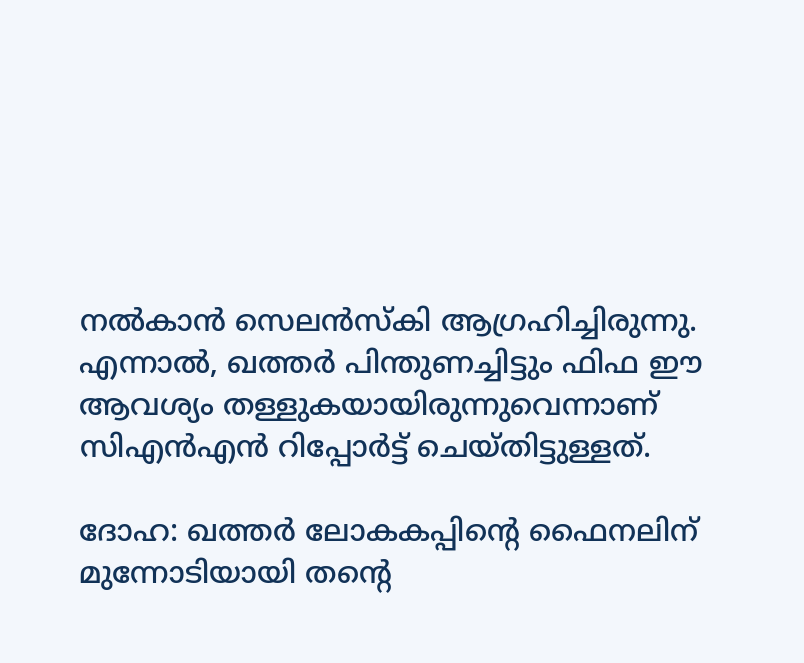നല്‍കാന്‍ സെലന്‍സ്കി ആഗ്രഹിച്ചിരുന്നു. എന്നാല്‍, ഖത്തര്‍ പിന്തുണച്ചിട്ടും ഫിഫ ഈ ആവശ്യം തള്ളുകയായിരുന്നുവെന്നാണ് സിഎന്‍എന്‍ റിപ്പോര്‍ട്ട് ചെയ്തിട്ടുള്ളത്‍.

ദോഹ: ഖത്തര്‍ ലോകകപ്പിന്‍റെ ഫൈനലിന് മുന്നോടിയായി തന്‍റെ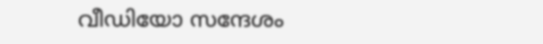വീഡിയോ സന്ദേശം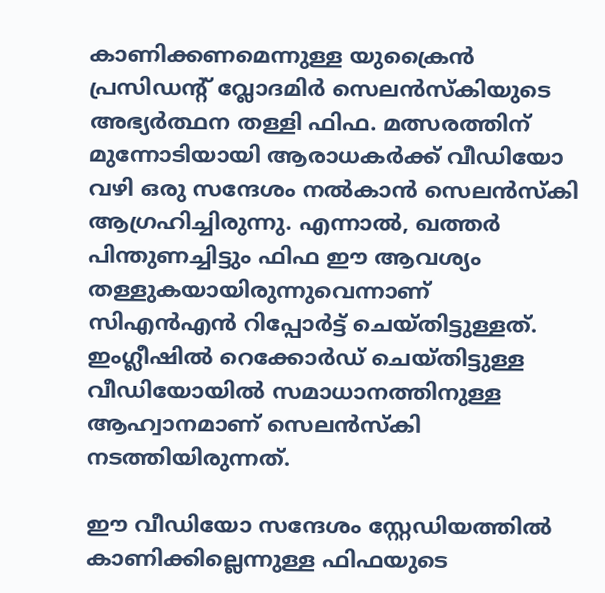കാണിക്കണമെന്നുള്ള യുക്രൈന്‍ പ്രസിഡന്‍റ് വ്ലോദമിര്‍ സെലന്‍സ്കിയുടെ അഭ്യര്‍ത്ഥന തള്ളി ഫിഫ. മത്സരത്തിന് മുന്നോടിയായി ആരാധകർക്ക് വീഡിയോ വഴി ഒരു സന്ദേശം നല്‍കാന്‍ സെലന്‍സ്കി ആഗ്രഹിച്ചിരുന്നു. എന്നാല്‍, ഖത്തര്‍ പിന്തുണച്ചിട്ടും ഫിഫ ഈ ആവശ്യം തള്ളുകയായിരുന്നുവെന്നാണ് സിഎന്‍എന്‍ റിപ്പോര്‍ട്ട് ചെയ്തിട്ടുള്ളത്‍. ഇംഗ്ലീഷില്‍ റെക്കോര്‍ഡ് ചെയ്തിട്ടുള്ള വീഡിയോയില്‍ സമാധാനത്തിനുള്ള ആഹ്വാനമാണ് സെലന്‍സ്കി നടത്തിയിരുന്നത്.

ഈ വീഡിയോ സന്ദേശം സ്റ്റേഡിയത്തില്‍ കാണിക്കില്ലെന്നുള്ള ഫിഫയുടെ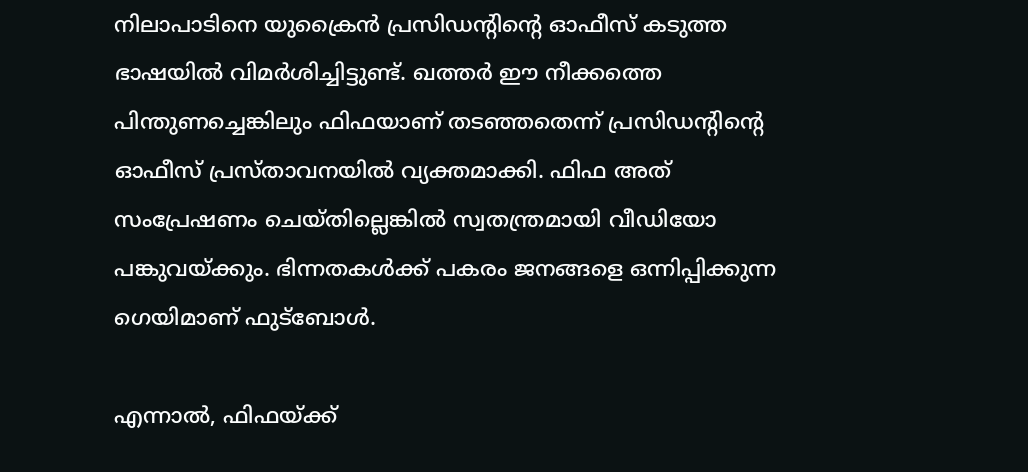നിലാപാടിനെ യുക്രൈന്‍ പ്രസിഡന്‍റിന്‍റെ ഓഫീസ് കടുത്ത ഭാഷയില്‍ വിമര്‍ശിച്ചിട്ടുണ്ട്. ഖത്തര്‍ ഈ നീക്കത്തെ പിന്തുണച്ചെങ്കിലും ഫിഫയാണ് തടഞ്ഞതെന്ന് പ്രസിഡന്‍റിന്‍റെ ഓഫീസ് പ്രസ്താവനയില്‍ വ്യക്തമാക്കി. ഫിഫ അത് സംപ്രേഷണം ചെയ്തില്ലെങ്കില്‍ സ്വതന്ത്രമായി വീഡിയോ പങ്കുവയ്ക്കും. ഭിന്നതകള്‍ക്ക് പകരം ജനങ്ങളെ ഒന്നിപ്പിക്കുന്ന ഗെയിമാണ് ഫുട്ബോള്‍.

എന്നാല്‍, ഫിഫയ്ക്ക്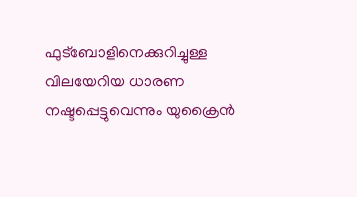ഫുട്ബോളിനെക്കുറിച്ചുള്ള വിലയേറിയ ധാരണ നഷ്ടപ്പെട്ടുവെന്നും യുക്രൈന്‍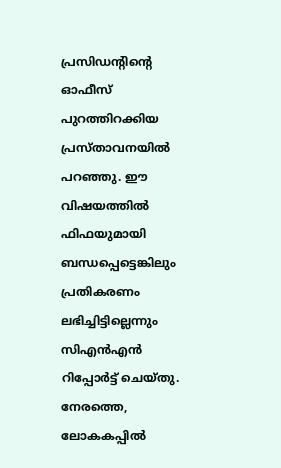പ്രസിഡന്‍റിന്‍റെ ഓഫീസ് പുറത്തിറക്കിയ പ്രസ്താവനയില്‍ പറഞ്ഞു. ഈ വിഷയത്തില്‍ ഫിഫയുമായി ബന്ധപ്പെട്ടെങ്കിലും പ്രതികരണം ലഭിച്ചിട്ടില്ലെന്നും സിഎന്‍എന്‍ റിപ്പോര്‍ട്ട് ചെയ്തു. നേരത്തെ, ലോകകപ്പില്‍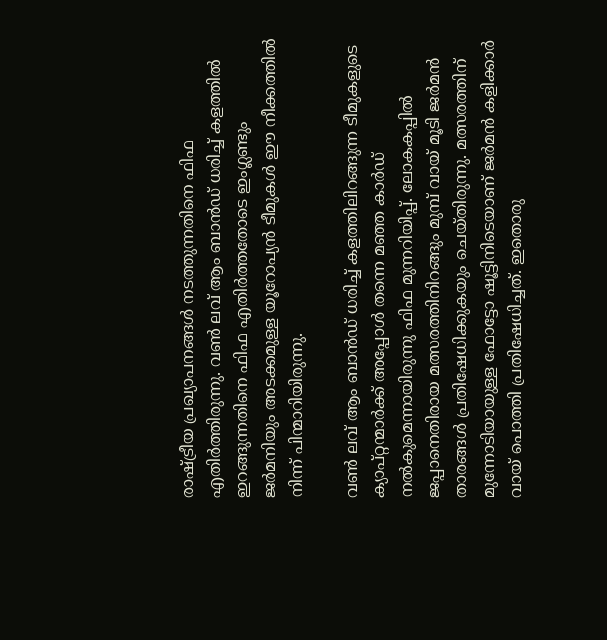രാഷ്ട്രീയ പ്രഖ്യാപനങ്ങള്‍ നടത്തുന്നതിനെ ഫിഫ എതിര്‍ത്തിരുന്നു. വണ്‍ ലവ് ആം ബാന്‍ഡ് ധരിച്ച് കളത്തില്‍ ഇറങ്ങുന്നതിനെ ഫിഫ എതിര്‍ത്തതോടെ ഇംഗ്ലണ്ടും ജര്‍മനിയും അടക്കമുള്ള യൂറോപ്യന്‍ ടീമുകള്‍ ഈ നീക്കത്തില്‍ നിന്ന് പിന്മാറിയിരുന്നു.

വണ്‍ ലവ് ആം ബാന്‍ഡ് ധരിച്ച് കളത്തിലിറങ്ങുന്ന ടീമുകളുടെ ക്യാപ്റ്റന്മാര്‍ക്ക് അപ്പോള്‍ തന്നെ മഞ്ഞ കാര്‍ഡ് നല്‍കുമെന്നായിരുന്നു ഫിഫ മുന്നറിയിപ്പ്. ലോകകപ്പില്‍ ജപ്പാനെതിരായ മത്സരത്തിനിറങ്ങും മുമ്പ് വായ് മൂടി ജര്‍മന്‍ താരങ്ങള്‍ പ്രതിഷേധിക്കുകയും ചെയ്തിരുന്നു. മത്സരത്തിന് മുന്നോടിയായുള്ള ഫോട്ടോ ഷൂട്ടിനിടെയാണ് ജര്‍മന്‍ കളിക്കാര്‍ വായ് പൊത്തി പ്രതിഷേധിച്ചത്. ഇതൊരു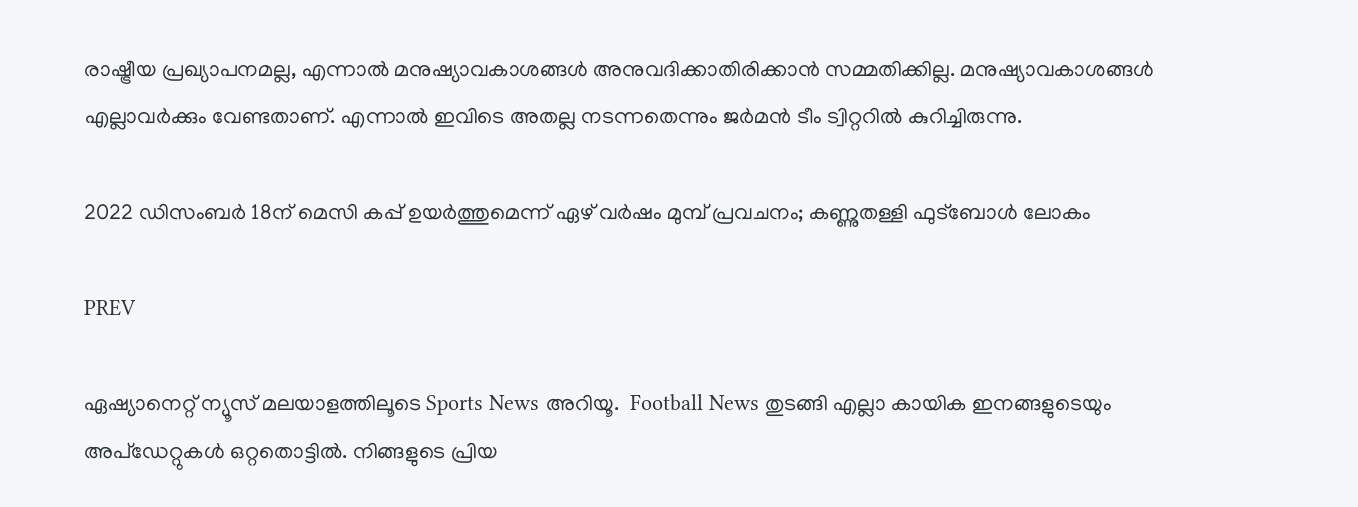രാഷ്ട്രീയ പ്രഖ്യാപനമല്ല, എന്നാല്‍ മനുഷ്യാവകാശങ്ങള്‍ അനുവദിക്കാതിരിക്കാന്‍ സമ്മതിക്കില്ല. മനുഷ്യാവകാശങ്ങള്‍ എല്ലാവര്‍ക്കും വേണ്ടതാണ്. എന്നാല്‍ ഇവിടെ അതല്ല നടന്നതെന്നും ജര്‍മന്‍ ടീം ട്വിറ്ററില്‍ കുറിച്ചിരുന്നു.

2022 ഡിസംബര്‍ 18ന് മെസി കപ്പ് ഉയര്‍ത്തുമെന്ന് ഏഴ് വര്‍ഷം മുമ്പ് പ്രവചനം; കണ്ണുതള്ളി ഫുട്ബോള്‍ ലോകം

PREV

ഏഷ്യാനെറ്റ് ന്യൂസ് മലയാളത്തിലൂടെ Sports News അറിയൂ.  Football News തുടങ്ങി എല്ലാ കായിക ഇനങ്ങളുടെയും അപ്‌ഡേറ്റുകൾ ഒറ്റതൊട്ടിൽ. നിങ്ങളുടെ പ്രിയ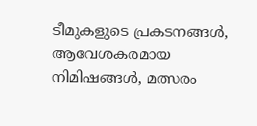ടീമുകളുടെ പ്രകടനങ്ങൾ, ആവേശകരമായ നിമിഷങ്ങൾ, മത്സരം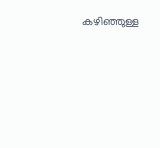കഴിഞ്ഞുള്ള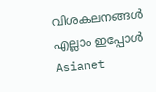വിശകലനങ്ങൾ എല്ലാം ഇപ്പോൾ Asianet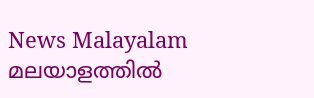News Malayalam മലയാളത്തിൽ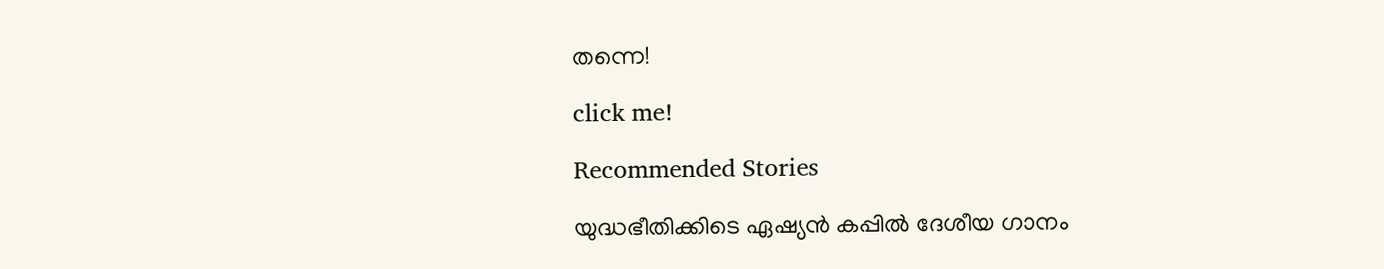തന്നെ!

click me!

Recommended Stories

യുദ്ധഭീതിക്കിടെ ഏഷ്യൻ കപ്പില്‍ ദേശീയ ഗാനം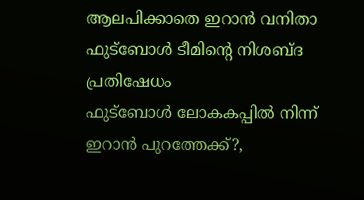ആലപിക്കാതെ ഇറാൻ വനിതാ ഫുട്ബോൾ ടീമിന്‍റെ നിശബ്ദ പ്രതിഷേധം
ഫുട്ബോള്‍ ലോകകപ്പിൽ നിന്ന് ഇറാൻ പുറത്തേക്ക്?,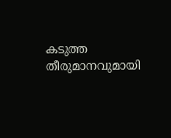കടുത്ത തീരുമാനവുമായി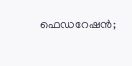ഫെഡറേഷൻ;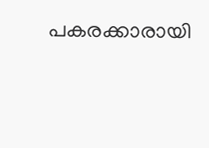പകരക്കാരായി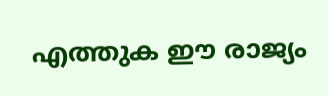എത്തുക ഈ രാജ്യം